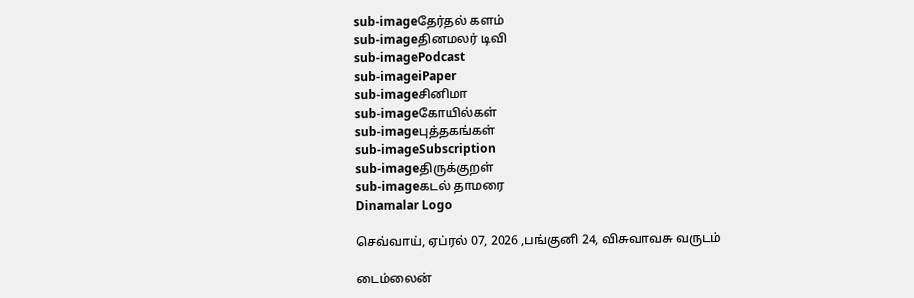sub-imageதேர்தல் களம்
sub-imageதினமலர் டிவி
sub-imagePodcast
sub-imageiPaper
sub-imageசினிமா
sub-imageகோயில்கள்
sub-imageபுத்தகங்கள்
sub-imageSubscription
sub-imageதிருக்குறள்
sub-imageகடல் தாமரை
Dinamalar Logo

செவ்வாய், ஏப்ரல் 07, 2026 ,பங்குனி 24, விசுவாவசு வருடம்

டைம்லைன்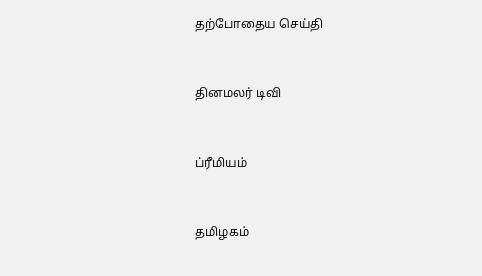தற்போதைய செய்தி


தினமலர் டிவி


ப்ரீமியம்


தமிழகம்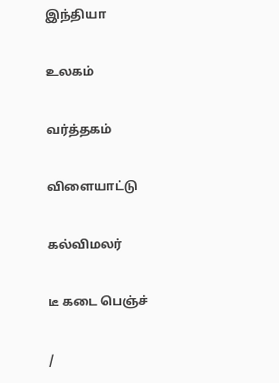இந்தியா


உலகம்


வர்த்தகம்


விளையாட்டு


கல்விமலர்


டீ கடை பெஞ்ச்


/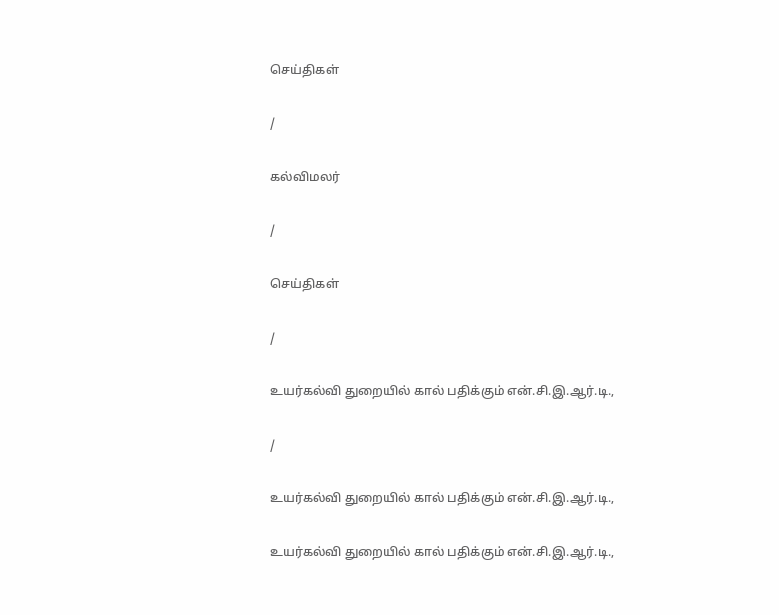செய்திகள்

/

கல்விமலர்

/

செய்திகள்

/

உயர்கல்வி துறையில் கால் பதிக்கும் என்.சி.இ.ஆர்.டி.,

/

உயர்கல்வி துறையில் கால் பதிக்கும் என்.சி.இ.ஆர்.டி.,

உயர்கல்வி துறையில் கால் பதிக்கும் என்.சி.இ.ஆர்.டி.,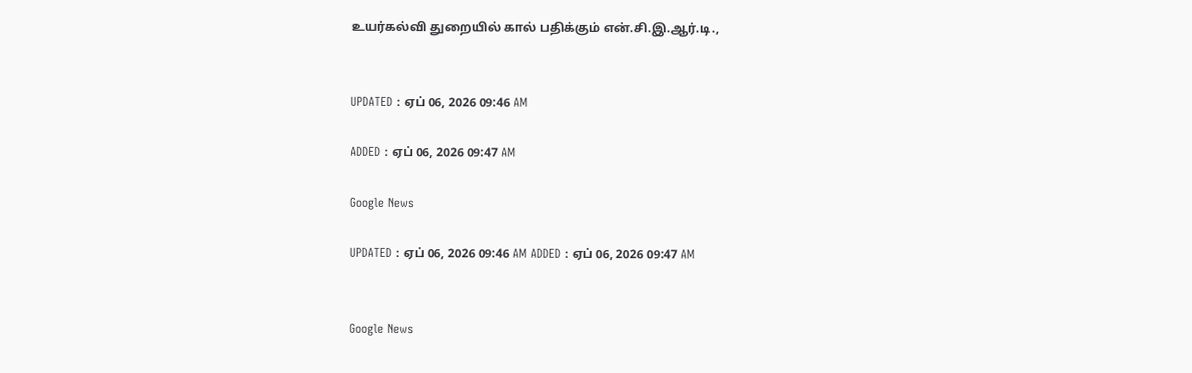உயர்கல்வி துறையில் கால் பதிக்கும் என்.சி.இ.ஆர்.டி.,


UPDATED : ஏப் 06, 2026 09:46 AM

ADDED : ஏப் 06, 2026 09:47 AM

Google News

UPDATED : ஏப் 06, 2026 09:46 AM ADDED : ஏப் 06, 2026 09:47 AM


Google News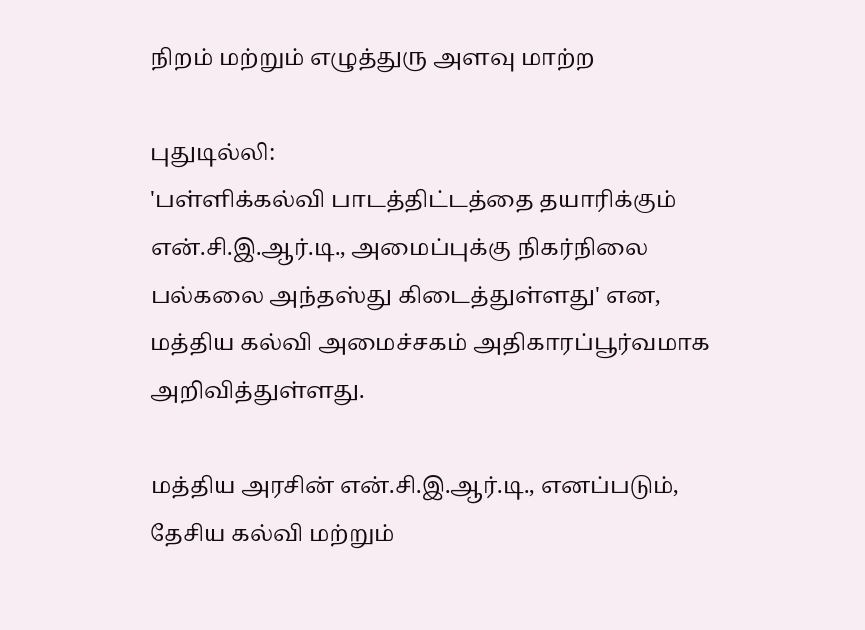நிறம் மற்றும் எழுத்துரு அளவு மாற்ற

புதுடில்லி:
'பள்ளிக்கல்வி பாடத்திட்டத்தை தயாரிக்கும் என்.சி.இ.ஆர்.டி., அமைப்புக்கு நிகர்நிலை பல்கலை அந்தஸ்து கிடைத்துள்ளது' என, மத்திய கல்வி அமைச்சகம் அதிகாரப்பூர்வமாக அறிவித்துள்ளது.

மத்திய அரசின் என்.சி.இ.ஆர்.டி., எனப்படும், தேசிய கல்வி மற்றும்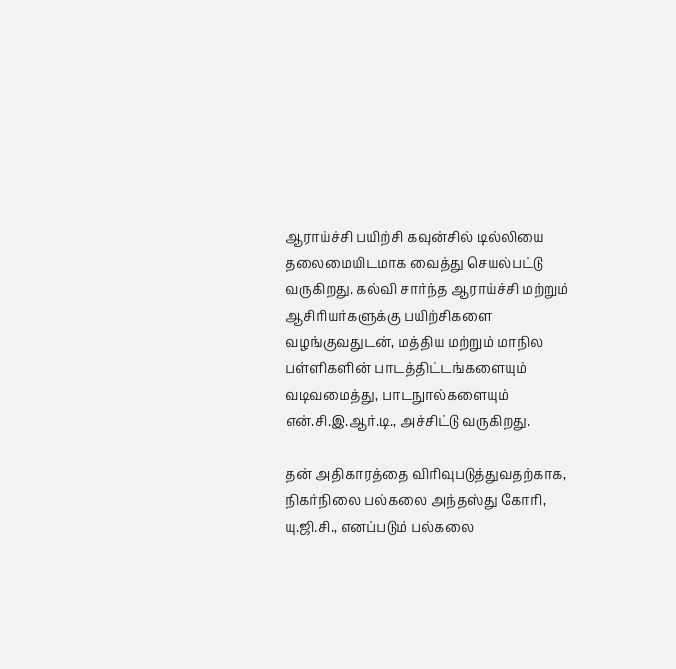ஆராய்ச்சி பயிற்சி கவுன்சில் டில்லியை தலைமையிடமாக வைத்து செயல்பட்டு வருகிறது. கல்வி சார்ந்த ஆராய்ச்சி மற்றும் ஆசிரியர்களுக்கு பயிற்சிகளை வழங்குவதுடன், மத்திய மற்றும் மாநில பள்ளிகளின் பாடத்திட்டங்களையும் வடிவமைத்து, பாடநுால்களையும் என்.சி.இ.ஆர்.டி., அச்சிட்டு வருகிறது.

தன் அதிகாரத்தை விரிவுபடுத்துவதற்காக, நிகர்நிலை பல்கலை அந்தஸ்து கோரி, யு.ஜி.சி., எனப்படும் பல்கலை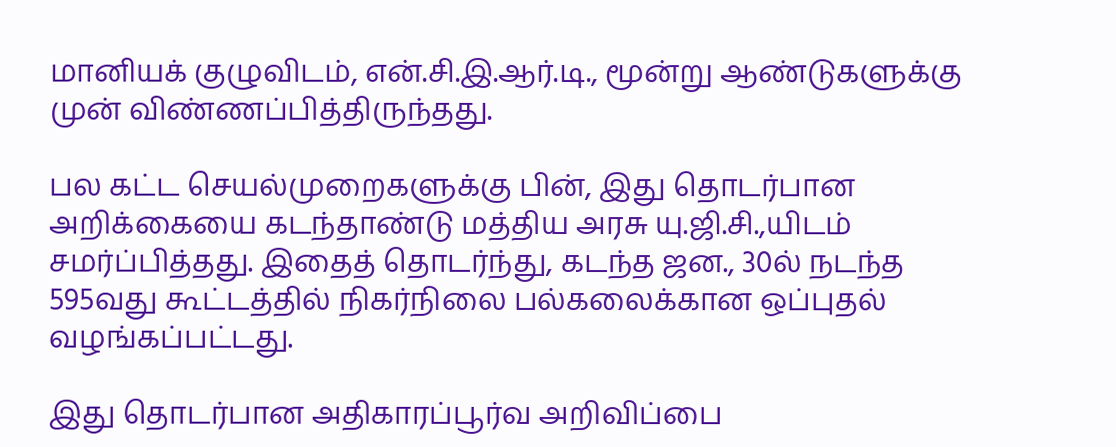மானியக் குழுவிடம், என்.சி.இ.ஆர்.டி., மூன்று ஆண்டுகளுக்கு முன் விண்ணப்பித்திருந்தது.

பல கட்ட செயல்முறைகளுக்கு பின், இது தொடர்பான அறிக்கையை கடந்தாண்டு மத்திய அரசு யு.ஜி.சி.,யிடம் சமர்ப்பித்தது. இதைத் தொடர்ந்து, கடந்த ஜன., 30ல் நடந்த 595வது கூட்டத்தில் நிகர்நிலை பல்கலைக்கான ஒப்புதல் வழங்கப்பட்டது.

இது தொடர்பான அதிகாரப்பூர்வ அறிவிப்பை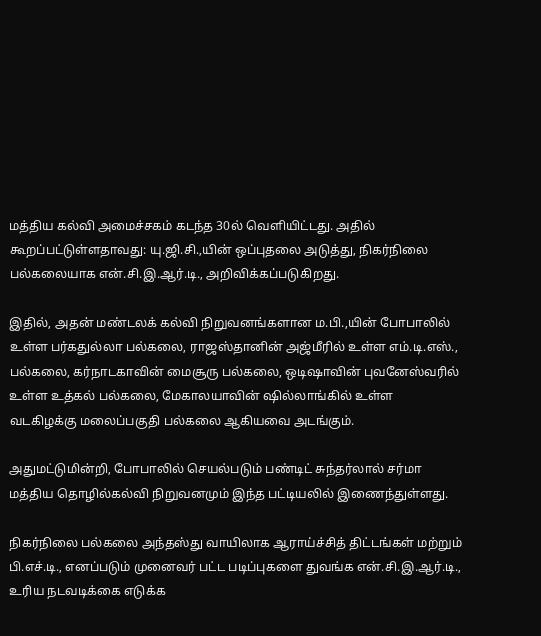மத்திய கல்வி அமைச்சகம் கடந்த 30ல் வெளியிட்டது. அதில் கூறப்பட்டுள்ளதாவது: யு.ஜி.சி.,யின் ஒப்புதலை அடுத்து, நிகர்நிலை பல்கலையாக என்.சி.இ.ஆர்.டி., அறிவிக்கப்படுகிறது.

இதில், அதன் மண்டலக் கல்வி நிறுவனங்களான ம.பி.,யின் போபாலில் உள்ள பர்கதுல்லா பல்கலை, ராஜஸ்தானின் அஜ்மீரில் உள்ள எம்.டி.எஸ்., பல்கலை, கர்நாடகாவின் மைசூரு பல்கலை, ஒடிஷாவின் புவனேஸ்வரில் உள்ள உத்கல் பல்கலை, மேகாலயாவின் ஷில்லாங்கில் உள்ள வடகிழக்கு மலைப்பகுதி பல்கலை ஆகியவை அடங்கும்.

அதுமட்டுமின்றி, போபாலில் செயல்படும் பண்டிட் சுந்தர்லால் சர்மா மத்திய தொழில்கல்வி நிறுவனமும் இந்த பட்டியலில் இணைந்துள்ளது.

நிகர்நிலை பல்கலை அந்தஸ்து வாயிலாக ஆராய்ச்சித் திட்டங்கள் மற்றும் பி.எச்.டி., எனப்படும் முனைவர் பட்ட படிப்புகளை துவங்க என்.சி.இ.ஆர்.டி., உரிய நடவடிக்கை எடுக்க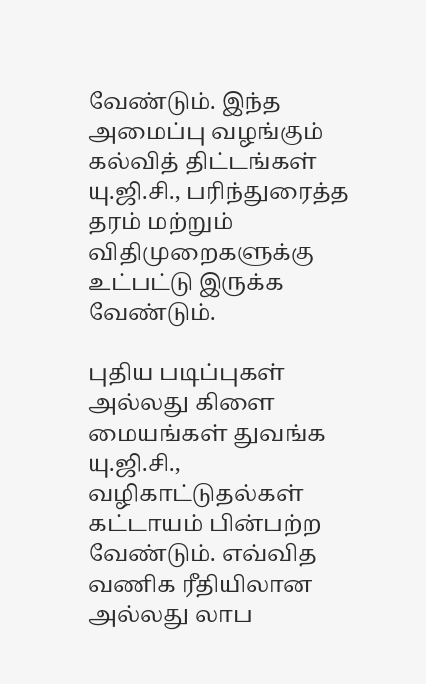வேண்டும். இந்த அமைப்பு வழங்கும் கல்வித் திட்டங்கள் யு.ஜி.சி., பரிந்துரைத்த தரம் மற்றும் விதிமுறைகளுக்கு உட்பட்டு இருக்க வேண்டும்.

புதிய படிப்புகள் அல்லது கிளை மையங்கள் துவங்க யு.ஜி.சி., வழிகாட்டுதல்கள் கட்டாயம் பின்பற்ற வேண்டும். எவ்வித வணிக ரீதியிலான அல்லது லாப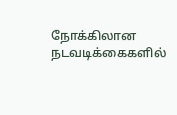நோக்கிலான நடவடிக்கைகளில்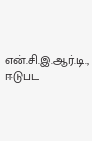என்.சி.இ.ஆர்.டி., ஈடுபட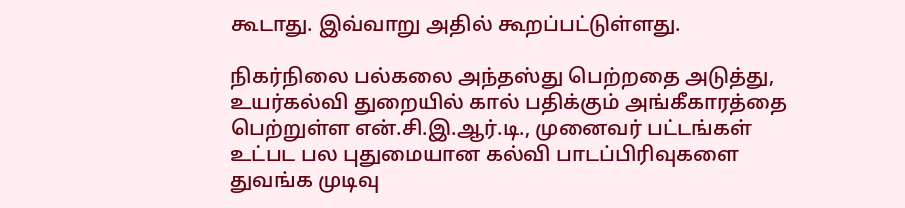கூடாது. இவ்வாறு அதில் கூறப்பட்டுள்ளது.

நிகர்நிலை பல்கலை அந்தஸ்து பெற்றதை அடுத்து, உயர்கல்வி துறையில் கால் பதிக்கும் அங்கீகாரத்தை பெற்றுள்ள என்.சி.இ.ஆர்.டி., முனைவர் பட்டங்கள் உட்பட பல புதுமையான கல்வி பாடப்பிரிவுகளை துவங்க முடிவு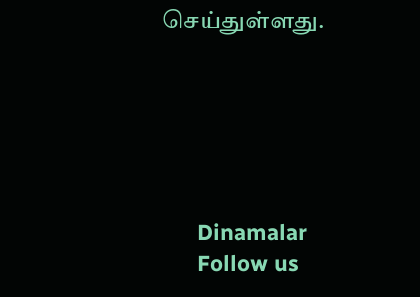செய்துள்ளது.






      Dinamalar
      Follow us